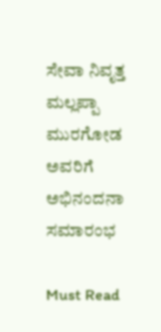ಸೇವಾ ನಿವೃತ್ತ ಮಲ್ಲಪ್ಪಾ ಮುರಗೋಡ ಅವರಿಗೆ ಅಭಿನಂದನಾ ಸಮಾರಂಭ

Must Read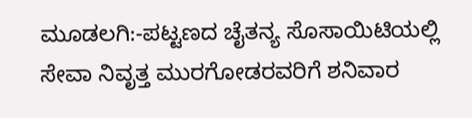ಮೂಡಲಗಿ:-ಪಟ್ಟಣದ ಚೈತನ್ಯ ಸೊಸಾಯಿಟಿಯಲ್ಲಿ ಸೇವಾ ನಿವೃತ್ತ ಮುರಗೋಡರವರಿಗೆ ಶನಿವಾರ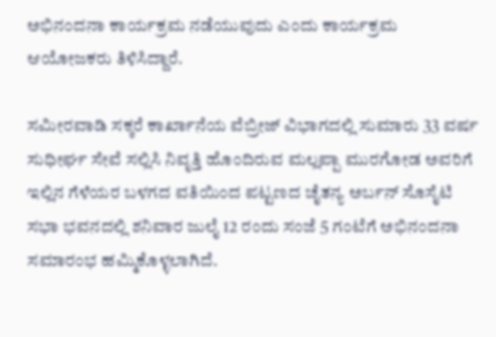ಅಭಿನಂದನಾ ಕಾರ್ಯಕ್ರಮ ನಡೆಯುವುದು ಎಂದು ಕಾರ್ಯಕ್ರಮ ಆಯೋಜಕರು ತಿಳಿಸಿದ್ದಾರೆ.

ಸಮೀರವಾಡಿ ಸಕ್ಕರೆ ಕಾರ್ಖಾನೆಯ ವೆಬ್ರೀಜ್ ವಿಭಾಗದಲ್ಲಿ ಸುಮಾರು 33 ವರ್ಷ ಸುಧೀರ್ಘ ಸೇವೆ ಸಲ್ಲಿಸಿ ನಿವೃತ್ತಿ ಹೊಂದಿರುವ ಮಲ್ಲಪ್ಪಾ ಮುರಗೋಡ ಅವರಿಗೆ ಇಲ್ಲಿನ ಗೆಳೆಯರ ಬಳಗದ ವತಿಯಿಂದ ಪಟ್ಟಣದ ಚೈತನ್ಯ ಅರ್ಬನ್ ಸೊಸೈಟಿ ಸಭಾ ಭವನದಲ್ಲಿ ಶನಿವಾರ ಜುಲೈ 12 ರಂದು ಸಂಜೆ 5 ಗಂಟೆಗೆ ಅಭಿನಂದನಾ ಸಮಾರಂಭ ಹಮ್ಮಿಕೊಳ್ಳಲಾಗಿದೆ.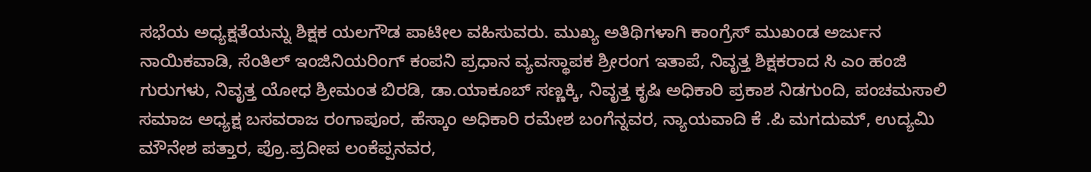ಸಭೆಯ ಅಧ್ಯಕ್ಷತೆಯನ್ನು ಶಿಕ್ಷಕ ಯಲಗೌಡ ಪಾಟೀಲ ವಹಿಸುವರು. ಮುಖ್ಯ ಅತಿಥಿಗಳಾಗಿ ಕಾಂಗ್ರೆಸ್ ಮುಖಂಡ ಅರ್ಜುನ ನಾಯಿಕವಾಡಿ, ಸೆಂತಿಲ್ ಇಂಜಿನಿಯರಿಂಗ್ ಕಂಪನಿ ಪ್ರಧಾನ ವ್ಯವಸ್ಥಾಪಕ ಶ್ರೀರಂಗ ಇತಾಪೆ, ನಿವೃತ್ತ ಶಿಕ್ಷಕರಾದ ಸಿ ಎಂ ಹಂಜಿ ಗುರುಗಳು, ನಿವೃತ್ತ ಯೋಧ ಶ್ರೀಮಂತ ಬಿರಡಿ, ಡಾ.ಯಾಕೂಬ್ ಸಣ್ಣಕ್ಕಿ, ನಿವೃತ್ತ ಕೃಷಿ ಅಧಿಕಾರಿ ಪ್ರಕಾಶ ನಿಡಗುಂದಿ, ಪಂಚಮಸಾಲಿ ಸಮಾಜ ಅಧ್ಯಕ್ಷ ಬಸವರಾಜ ರಂಗಾಪೂರ, ಹೆಸ್ಕಾಂ ಅಧಿಕಾರಿ ರಮೇಶ ಬಂಗೆನ್ನವರ, ನ್ಯಾಯವಾದಿ ಕೆ .ಪಿ ಮಗದುಮ್, ಉದ್ಯಮಿ ಮೌನೇಶ ಪತ್ತಾರ, ಪ್ರೊ.ಪ್ರದೀಪ ಲಂಕೆಪ್ಪನವರ,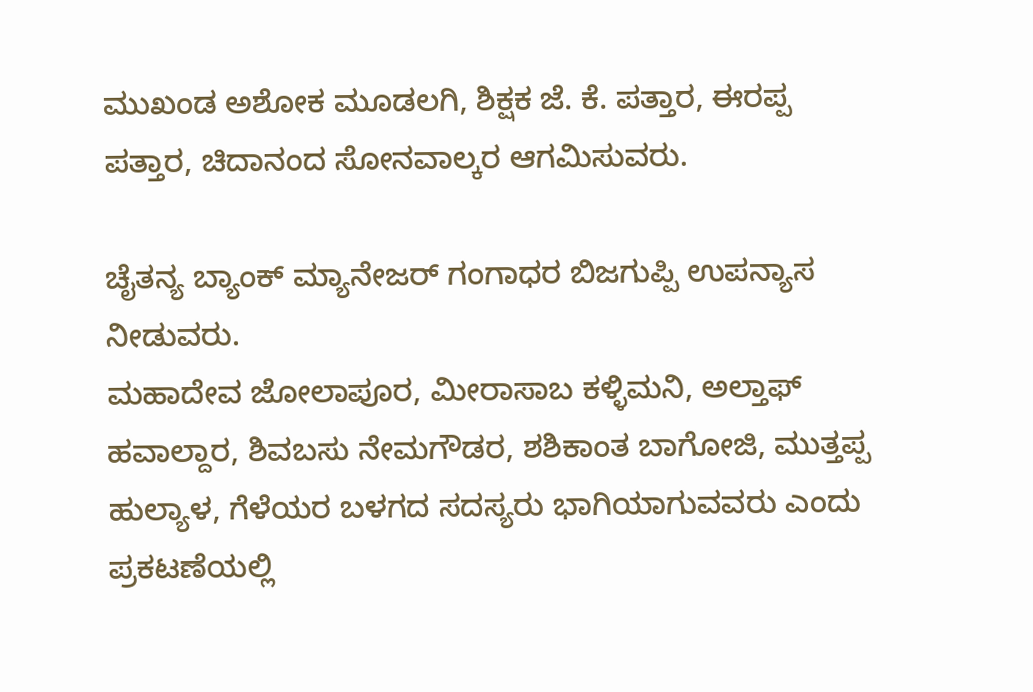ಮುಖಂಡ ಅಶೋಕ ಮೂಡಲಗಿ, ಶಿಕ್ಷಕ ಜೆ. ಕೆ. ಪತ್ತಾರ, ಈರಪ್ಪ ಪತ್ತಾರ, ಚಿದಾನಂದ ಸೋನವಾಲ್ಕರ ಆಗಮಿಸುವರು.

ಚೈತನ್ಯ ಬ್ಯಾಂಕ್ ಮ್ಯಾನೇಜರ್ ಗಂಗಾಧರ ಬಿಜಗುಪ್ಪಿ ಉಪನ್ಯಾಸ ನೀಡುವರು.
ಮಹಾದೇವ ಜೋಲಾಪೂರ, ಮೀರಾಸಾಬ ಕಳ್ಳಿಮನಿ, ಅಲ್ತಾಫ್ ಹವಾಲ್ದಾರ, ಶಿವಬಸು ನೇಮಗೌಡರ, ಶಶಿಕಾಂತ ಬಾಗೋಜಿ, ಮುತ್ತಪ್ಪ ಹುಲ್ಯಾಳ, ಗೆಳೆಯರ ಬಳಗದ ಸದಸ್ಯರು ಭಾಗಿಯಾಗುವವರು ಎಂದು ಪ್ರಕಟಣೆಯಲ್ಲಿ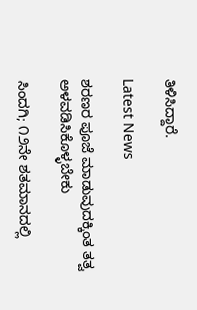ತಿಳಿಸಿದ್ದಾರೆ.

Latest News

ಶರಣರ ಪೂಜೆ ಮಾಡುವುದಕ್ಕಿಂತ ತತ್ವ ಅಳವಡಿಸಿಕೊಳ್ಳಬೇಕು

ಸಿಂದಗಿ; ೧೨ನೇ ಶತಮಾನದಲ್ಲಿ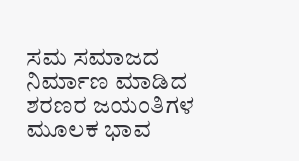ಸಮ ಸಮಾಜದ ನಿರ್ಮಾಣ ಮಾಡಿದ ಶರಣರ ಜಯಂತಿಗಳ ಮೂಲಕ ಭಾವ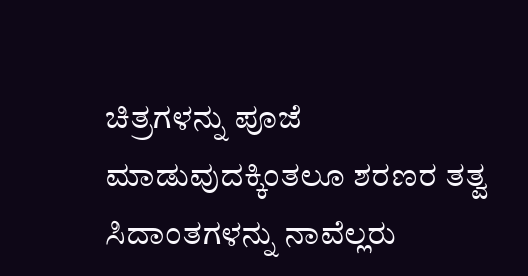ಚಿತ್ರಗಳನ್ನು ಪೂಜೆ ಮಾಡುವುದಕ್ಕಿಂತಲೂ ಶರಣರ ತತ್ವ ಸಿದಾಂತಗಳನ್ನು ನಾವೆಲ್ಲರು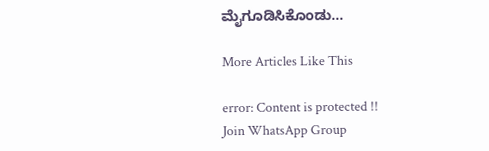ಮೈಗೂಡಿಸಿಕೊಂಡು...

More Articles Like This

error: Content is protected !!
Join WhatsApp Group